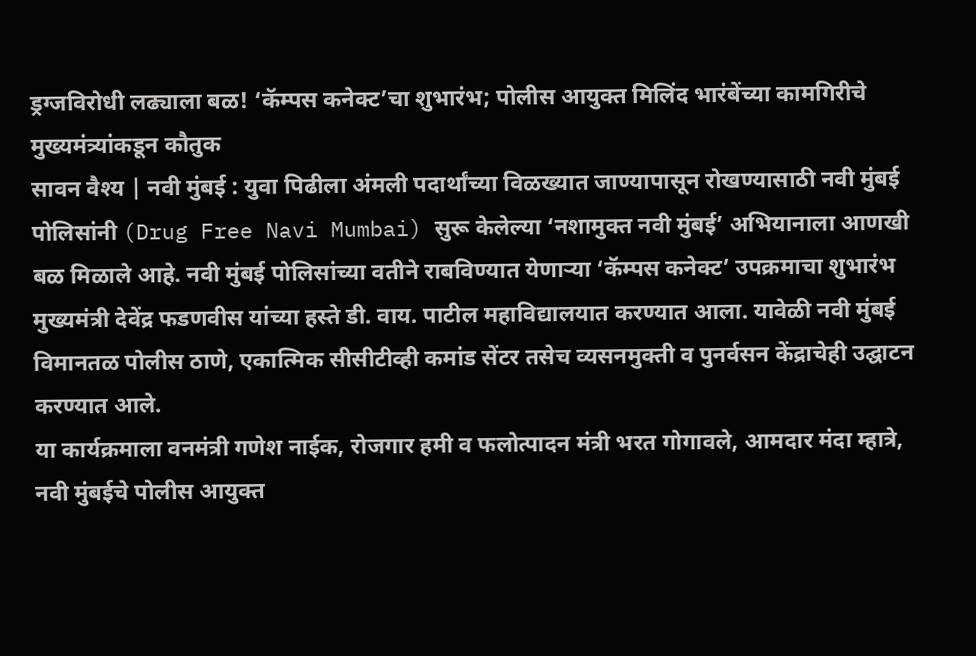ड्रग्जविरोधी लढ्याला बळ! ‘कॅम्पस कनेक्ट’चा शुभारंभ; पोलीस आयुक्त मिलिंद भारंबेंच्या कामगिरीचे मुख्यमंत्र्यांकडून कौतुक
सावन वैश्य | नवी मुंबई : युवा पिढीला अंमली पदार्थांच्या विळख्यात जाण्यापासून रोखण्यासाठी नवी मुंबई पोलिसांनी (Drug Free Navi Mumbai) सुरू केलेल्या ‘नशामुक्त नवी मुंबई’ अभियानाला आणखी बळ मिळाले आहे. नवी मुंबई पोलिसांच्या वतीने राबविण्यात येणाऱ्या ‘कॅम्पस कनेक्ट’ उपक्रमाचा शुभारंभ मुख्यमंत्री देवेंद्र फडणवीस यांच्या हस्ते डी. वाय. पाटील महाविद्यालयात करण्यात आला. यावेळी नवी मुंबई विमानतळ पोलीस ठाणे, एकात्मिक सीसीटीव्ही कमांड सेंटर तसेच व्यसनमुक्ती व पुनर्वसन केंद्राचेही उद्घाटन करण्यात आले.
या कार्यक्रमाला वनमंत्री गणेश नाईक, रोजगार हमी व फलोत्पादन मंत्री भरत गोगावले, आमदार मंदा म्हात्रे, नवी मुंबईचे पोलीस आयुक्त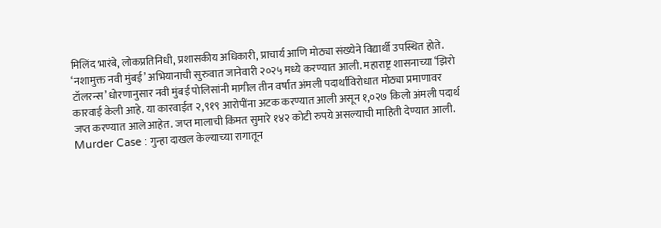मिलिंद भारंबे, लोकप्रतिनिधी, प्रशासकीय अधिकारी, प्राचार्य आणि मोठ्या संख्येने विद्यार्थी उपस्थित होते.
‘नशामुक्त नवी मुंबई’ अभियानाची सुरुवात जानेवारी २०२५ मध्ये करण्यात आली. महाराष्ट्र शासनाच्या ‘झिरो टॉलरन्स’ धोरणानुसार नवी मुंबई पोलिसांनी मागील तीन वर्षांत अंमली पदार्थांविरोधात मोठ्या प्रमाणावर कारवाई केली आहे. या कारवाईत २,९१९ आरोपींना अटक करण्यात आली असून १,०२७ किलो अंमली पदार्थ जप्त करण्यात आले आहेत. जप्त मालाची किंमत सुमारे १४२ कोटी रुपये असल्याची माहिती देण्यात आली.
Murder Case : गुन्हा दाखल केल्याच्या रागातून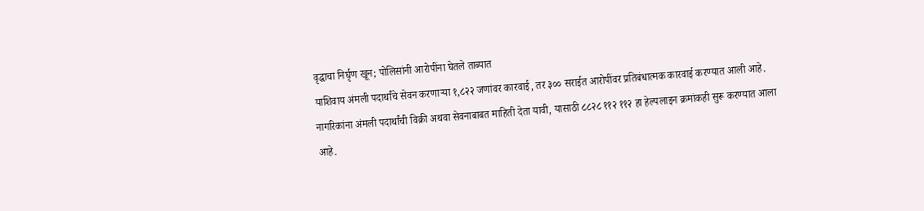वृद्धाचा निर्घृण खून; पोलिसांनी आरोपींना घेतले ताब्यात
याशिवाय अंमली पदार्थांचे सेवन करणाऱ्या १,८२२ जणांवर कारवाई, तर ३०० सराईत आरोपींवर प्रतिबंधात्मक कारवाई करण्यात आली आहे. नागरिकांना अंमली पदार्थांची विक्री अथवा सेवनाबाबत माहिती देता यावी, यासाठी ८८२८ ११२ ११२ हा हेल्पलाइन क्रमांकही सुरू करण्यात आला आहे.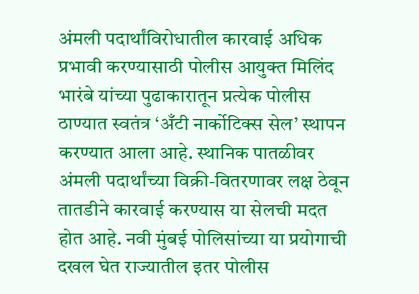अंमली पदार्थांविरोधातील कारवाई अधिक प्रभावी करण्यासाठी पोलीस आयुक्त मिलिंद भारंबे यांच्या पुढाकारातून प्रत्येक पोलीस ठाण्यात स्वतंत्र ‘अँटी नार्कोटिक्स सेल’ स्थापन करण्यात आला आहे. स्थानिक पातळीवर अंमली पदार्थांच्या विक्री-वितरणावर लक्ष ठेवून तातडीने कारवाई करण्यास या सेलची मदत होत आहे. नवी मुंबई पोलिसांच्या या प्रयोगाची दखल घेत राज्यातील इतर पोलीस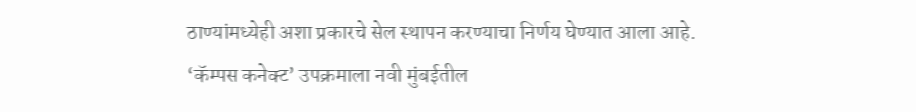ठाण्यांमध्येही अशा प्रकारचे सेल स्थापन करण्याचा निर्णय घेण्यात आला आहे.
‘कॅम्पस कनेक्ट’ उपक्रमाला नवी मुंबईतील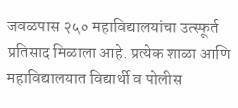जवळपास २५० महाविद्यालयांचा उत्स्फूर्त प्रतिसाद मिळाला आहे. प्रत्येक शाळा आणि महाविद्यालयात विद्यार्थी व पोलीस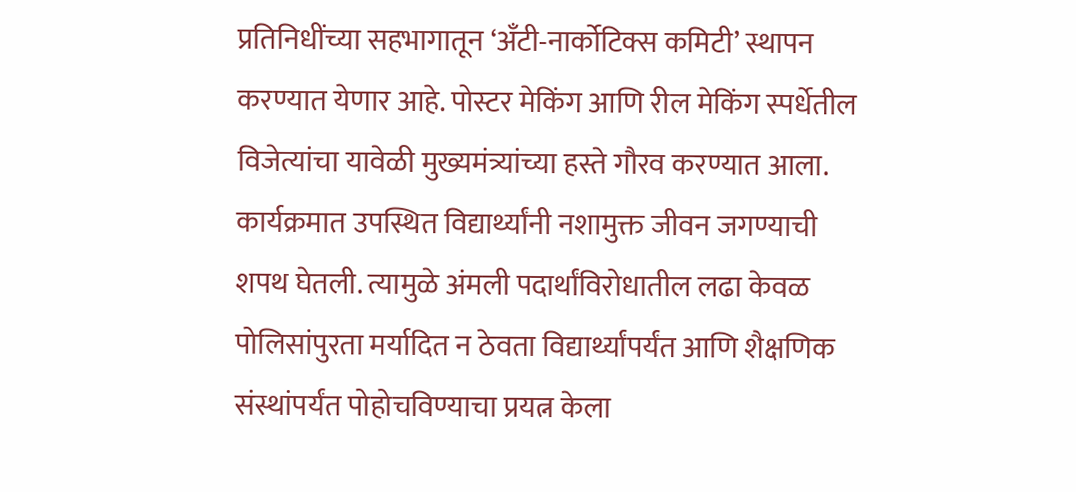प्रतिनिधींच्या सहभागातून ‘अँटी-नार्कोटिक्स कमिटी’ स्थापन करण्यात येणार आहे. पोस्टर मेकिंग आणि रील मेकिंग स्पर्धेतील विजेत्यांचा यावेळी मुख्यमंत्र्यांच्या हस्ते गौरव करण्यात आला.
कार्यक्रमात उपस्थित विद्यार्थ्यांनी नशामुक्त जीवन जगण्याची शपथ घेतली. त्यामुळे अंमली पदार्थांविरोधातील लढा केवळ पोलिसांपुरता मर्यादित न ठेवता विद्यार्थ्यांपर्यंत आणि शैक्षणिक संस्थांपर्यंत पोहोचविण्याचा प्रयत्न केला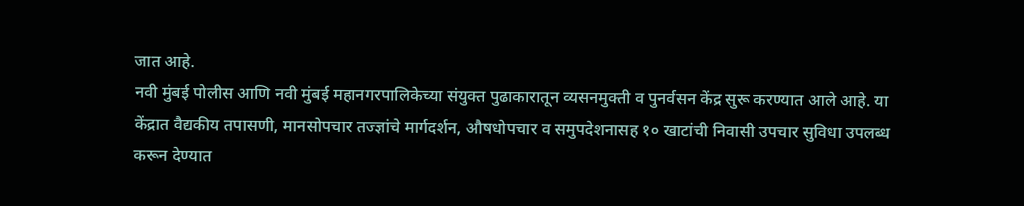जात आहे.
नवी मुंबई पोलीस आणि नवी मुंबई महानगरपालिकेच्या संयुक्त पुढाकारातून व्यसनमुक्ती व पुनर्वसन केंद्र सुरू करण्यात आले आहे. या केंद्रात वैद्यकीय तपासणी, मानसोपचार तज्ज्ञांचे मार्गदर्शन, औषधोपचार व समुपदेशनासह १० खाटांची निवासी उपचार सुविधा उपलब्ध करून देण्यात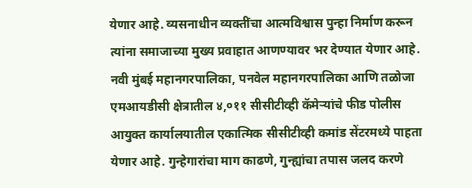येणार आहे. व्यसनाधीन व्यक्तींचा आत्मविश्वास पुन्हा निर्माण करून त्यांना समाजाच्या मुख्य प्रवाहात आणण्यावर भर देण्यात येणार आहे.
नवी मुंबई महानगरपालिका, पनवेल महानगरपालिका आणि तळोजा एमआयडीसी क्षेत्रातील ४,०११ सीसीटीव्ही कॅमेऱ्यांचे फीड पोलीस आयुक्त कार्यालयातील एकात्मिक सीसीटीव्ही कमांड सेंटरमध्ये पाहता येणार आहे. गुन्हेगारांचा माग काढणे, गुन्ह्यांचा तपास जलद करणे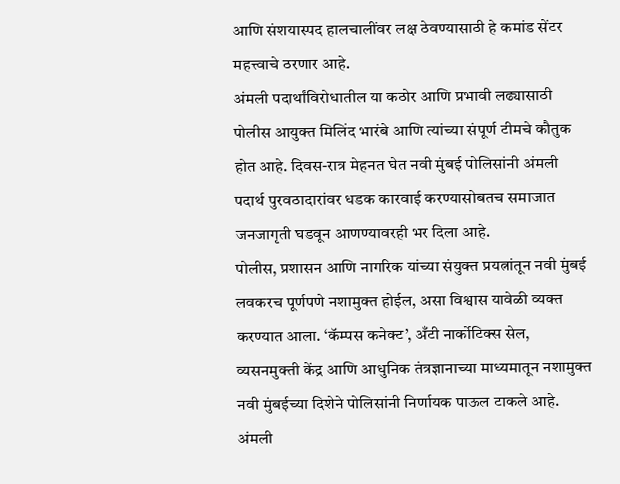आणि संशयास्पद हालचालींवर लक्ष ठेवण्यासाठी हे कमांड सेंटर महत्त्वाचे ठरणार आहे.
अंमली पदार्थांविरोधातील या कठोर आणि प्रभावी लढ्यासाठी पोलीस आयुक्त मिलिंद भारंबे आणि त्यांच्या संपूर्ण टीमचे कौतुक होत आहे. दिवस-रात्र मेहनत घेत नवी मुंबई पोलिसांनी अंमली पदार्थ पुरवठादारांवर धडक कारवाई करण्यासोबतच समाजात जनजागृती घडवून आणण्यावरही भर दिला आहे.
पोलीस, प्रशासन आणि नागरिक यांच्या संयुक्त प्रयत्नांतून नवी मुंबई लवकरच पूर्णपणे नशामुक्त होईल, असा विश्वास यावेळी व्यक्त करण्यात आला. ‘कॅम्पस कनेक्ट’, अँटी नार्कोटिक्स सेल, व्यसनमुक्ती केंद्र आणि आधुनिक तंत्रज्ञानाच्या माध्यमातून नशामुक्त नवी मुंबईच्या दिशेने पोलिसांनी निर्णायक पाऊल टाकले आहे.
अंमली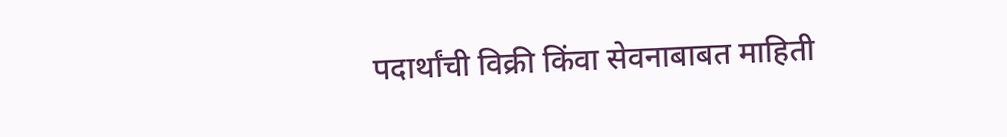पदार्थांची विक्री किंवा सेवनाबाबत माहिती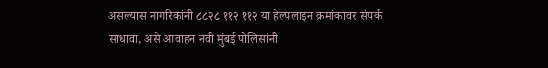असल्यास नागरिकांनी ८८२८ ११२ ११२ या हेल्पलाइन क्रमांकावर संपर्क साधावा, असे आवाहन नवी मुंबई पोलिसांनी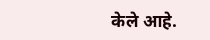केले आहे.